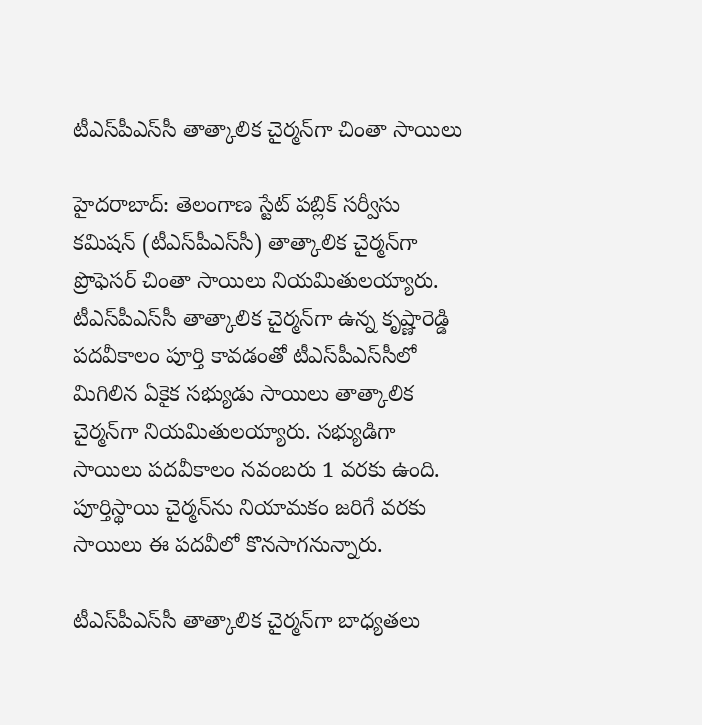టీఎస్‌పీఎస్‌సీ తాత్కాలిక చైర్మన్‌గా చింతా సాయిలు

హైదరాబాద్‌: తెలంగాణ స్టేట్‌ పబ్లిక్‌ సర్వీసు కమిషన్ (టీఎస్‌పీఎస్‌సీ) తాత్కాలిక చైర్మన్‌గా ప్రొఫెస‌ర్‌ చింతా సాయిలు నియమితులయ్యారు. టీఎస్‌పీఎస్‌సీ తాత్కాలిక చైర్మన్‌గా ఉన్న కృష్ణారెడ్డి పదవీకాలం పూర్తి కావడంతో టీఎస్‌పీఎస్‌సీలో మిగిలిన ఏకైక సభ్యుడు సాయిలు తాత్కాలిక చైర్మన్‌గా నియమితులయ్యారు. స‌భ్యుడిగా సాయిలు ప‌ద‌వీకాలం న‌వంబ‌రు 1 వ‌ర‌కు ఉంది. పూర్తిస్థాయి చైర్మన్‌ను నియామకం జరిగే వరకు సాయిలు ఈ పదవీలో కొనసాగనున్నారు.

టీఎస్‌పీఎస్‌సీ తాత్కాలిక చైర్మన్‌గా బాధ్య‌త‌లు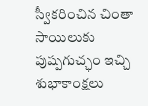స్వీక‌రించిన‌ చింతా సాయిలుకు పుష్ప‌గుచ్ఛం ఇచ్చి శుభాకాంక్ష‌లు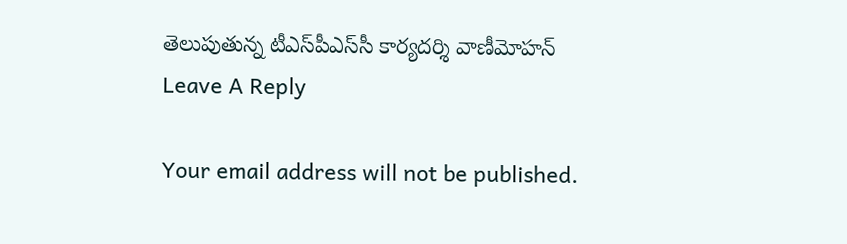తెలుపుతున్న టీఎస్‌పీఎస్‌సీ కార్య‌ద‌ర్శి వాణీమోహ‌న్‌
Leave A Reply

Your email address will not be published.